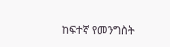ከፍተኛ የመንግስት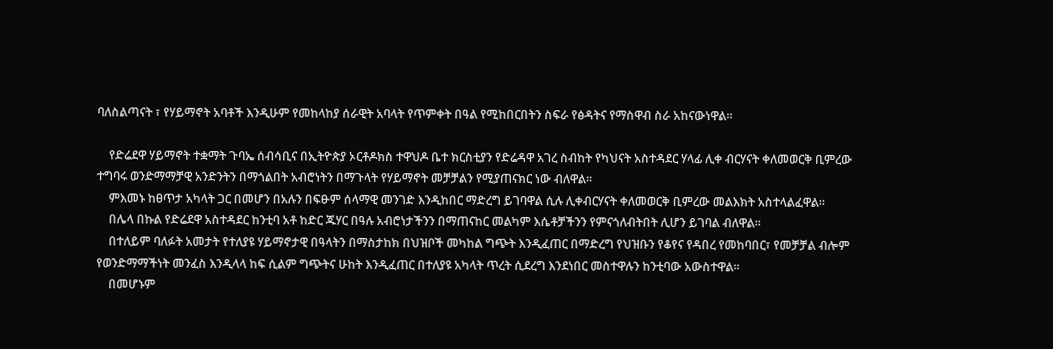ባለስልጣናት ፣ የሃይማኖት አባቶች እንዲሁም የመከላከያ ሰራዊት አባላት የጥምቀት በዓል የሚከበርበትን ስፍራ የፅዳትና የማስዋብ ስራ አከናውነዋል።

    የድሬደዋ ሃይማኖት ተቋማት ጉባኤ ሰብሳቢና በኢትዮጵያ ኦርቶዶክስ ተዋህዶ ቤተ ክርስቲያን የድሬዳዋ አገረ ስብከት የካህናት አስተዳደር ሃላፊ ሊቀ ብርሃናት ቀለመወርቅ ቢምረው ተግባሩ ወንድማማቻዊ አንድንትን በማጎልበት አብሮነትን በማጉላት የሃይማኖት መቻቻልን የሚያጠናክር ነው ብለዋል።
    ምእመኑ ከፀጥታ አካላት ጋር በመሆን በአሉን በፍፁም ሰላማዊ መንገድ እንዲከበር ማድረግ ይገባዋል ሲሉ ሊቀብርሃናት ቀለመወርቅ ቢምረው መልእክት አስተላልፈዋል።
    በሌላ በኩል የድሬደዋ አስተዳደር ከንቲባ አቶ ከድር ጁሃር በዓሉ አብሮነታችንን በማጠናከር መልካም እሴቶቻችንን የምናጎለብትበት ሊሆን ይገባል ብለዋል።
    በተለይም ባለፉት አመታት የተለያዩ ሃይማኖታዊ በዓላትን በማስታከክ በህዝቦች መካከል ግጭት እንዲፈጠር በማድረግ የህዝቡን የቆየና የዳበረ የመከባበር፣ የመቻቻል ብሎም የወንድማማችነት መንፈስ እንዲላላ ከፍ ሲልም ግጭትና ሁከት እንዲፈጠር በተለያዩ አካላት ጥረት ሲደረግ እንደነበር መስተዋሉን ከንቲባው አውስተዋል።
    በመሆኑም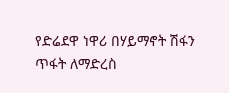የድሬደዋ ነዋሪ በሃይማኖት ሽፋን ጥፋት ለማድረስ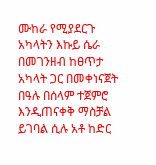ሙከራ የሚያደርጉ አካላትን እኩይ ሴራ በመገንዘብ ከፀጥታ አካላት ጋር በመቀነናጀት በዓሉ በሰላም ተጀምሮ እንዲጠናቀቅ ማስቻል ይገባል ሲሉ አቶ ከድር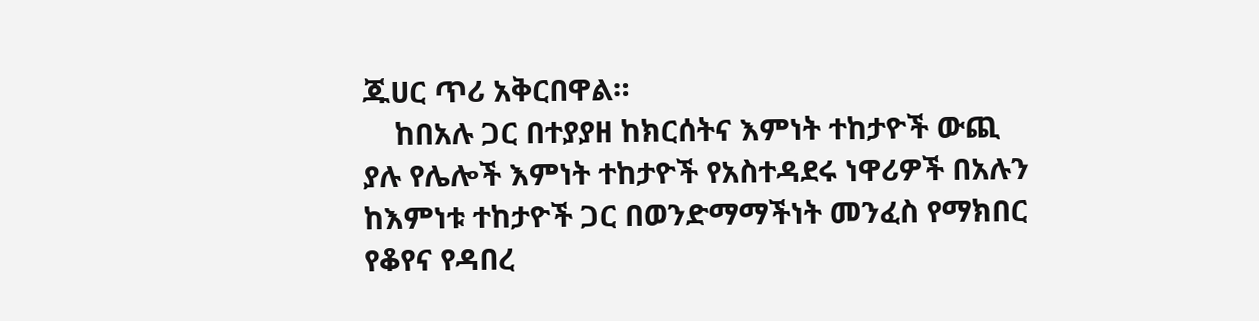ጁሀር ጥሪ አቅርበዋል።
    ከበአሉ ጋር በተያያዘ ከክርሰትና እምነት ተከታዮች ውጪ ያሉ የሌሎች እምነት ተከታዮች የአስተዳደሩ ነዋሪዎች በአሉን ከእምነቱ ተከታዮች ጋር በወንድማማችነት መንፈስ የማክበር የቆየና የዳበረ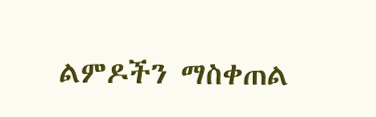ልምዶችን ማስቀጠል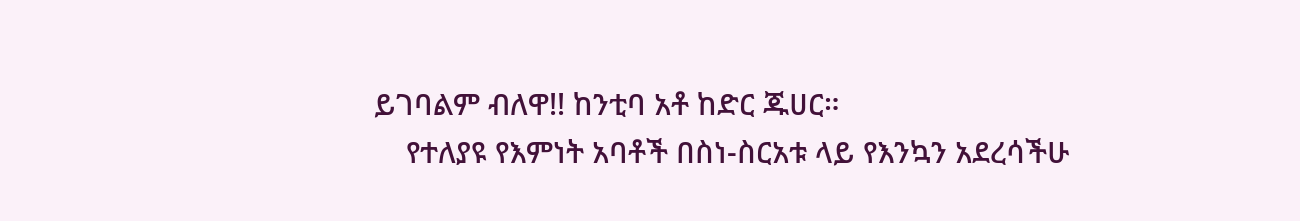ይገባልም ብለዋ!! ከንቲባ አቶ ከድር ጁሀር።
    የተለያዩ የእምነት አባቶች በስነ-ስርአቱ ላይ የእንኳን አደረሳችሁ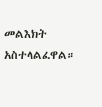መልእክት አስተላልፈዋል።